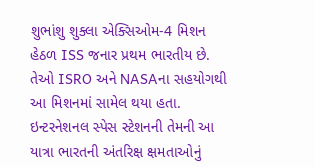શુભાંશુ શુક્લા એક્સિઓમ-4 મિશન હેઠળ ISS જનાર પ્રથમ ભારતીય છે. તેઓ ISRO અને NASAના સહયોગથી આ મિશનમાં સામેલ થયા હતા. ઇન્ટરનેશનલ સ્પેસ સ્ટેશનની તેમની આ યાત્રા ભારતની અંતરિક્ષ ક્ષમતાઓનું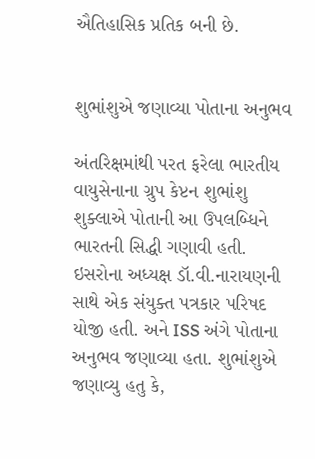ઐતિહાસિક પ્રતિક બની છે.


શુભાંશુએ જણાવ્યા પોતાના અનુભવ

અંતરિક્ષમાંથી પરત ફરેલા ભારતીય વાયુસેનાના ગ્રુપ કેપ્ટન શુભાંશુ શુક્લાએ પોતાની આ ઉપલબ્ધિને ભારતની સિદ્ધી ગણાવી હતી. ઇસરોના અધ્યક્ષ ડૉ.વી.નારાયણની સાથે એક સંયુક્ત પત્રકાર પરિષદ યોજી હતી. અને ISS અંગે પોતાના અનુભવ જણાવ્યા હતા. શુભાંશુએ જણાવ્યુ હતુ કે,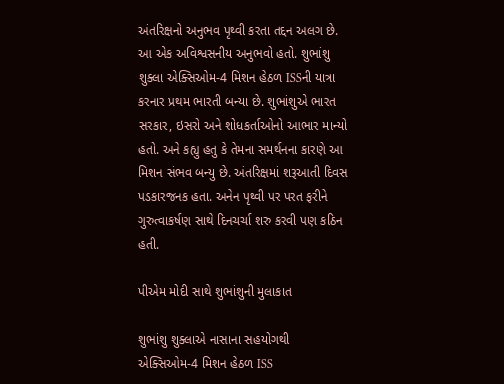અંતરિક્ષનો અનુભવ પૃથ્વી કરતા તદ્દન અલગ છે. આ એક અવિશ્વસનીય અનુભવો હતો. શુભાંશુ શુક્લા એક્સિઓમ-4 મિશન હેઠળ ISSની યાત્રા કરનાર પ્રથમ ભારતી બન્યા છે. શુભાંશુએ ભારત સરકાર, ઇસરો અને શોધકર્તાઓનો આભાર માન્યો હતો. અને કહ્યુ હતુ કે તેમના સમર્થનના કારણે આ મિશન સંભવ બન્યુ છે. અંતરિક્ષમાં શરૂઆતી દિવસ પડકારજનક હતા. અનેન પૃથ્વી પર પરત ફરીને ગુરુત્વાકર્ષણ સાથે દિનચર્ચા શરુ કરવી પણ કઠિન હતી.

પીએમ મોદી સાથે શુભાંશુની મુલાકાત

શુભાંશુ શુક્લાએ નાસાના સહયોગથી એક્સિઓમ-4 મિશન હેઠળ ISS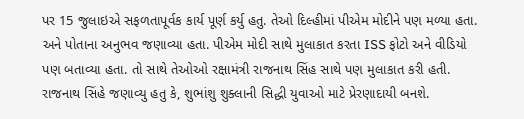પર 15 જુલાઇએ સફળતાપૂર્વક કાર્ય પૂર્ણ કર્યુ હતુ. તેઓ દિલ્હીમાં પીએમ મોદીને પણ મળ્યા હતા. અને પોતાના અનુભવ જણાવ્યા હતા. પીએમ મોદી સાથે મુલાકાત કરતા ISS ફોટો અને વીડિયો પણ બતાવ્યા હતા. તો સાથે તેઓઓ રક્ષામંત્રી રાજનાથ સિંહ સાથે પણ મુલાકાત કરી હતી. રાજનાથ સિંહે જણાવ્યુ હતુ કે, શુભાંશુ શુક્લાની સિદ્ધી યુવાઓ માટે પ્રેરણાદાયી બનશે.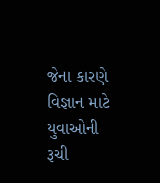જેના કારણે વિજ્ઞાન માટે યુવાઓની રૂચી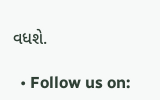વધશે.

  • Follow us on: